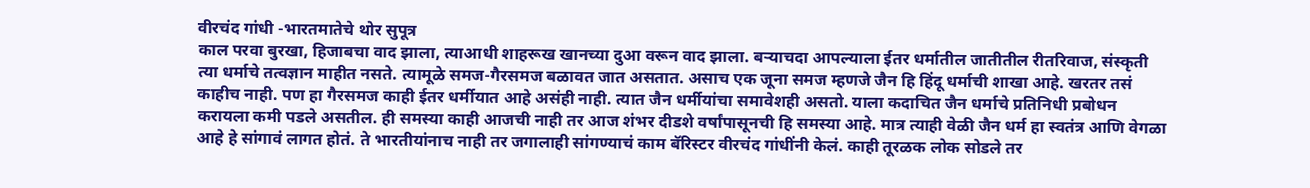वीरचंद गांधी -भारतमातेचे थोर सुपूत्र
काल परवा बुरखा, हिजाबचा वाद झाला, त्याआधी शाहरूख खानच्या दुआ वरून वाद झाला. बऱ्याचदा आपल्याला ईतर धर्मातील जातीतील रीतरिवाज, संस्कृती त्या धर्माचे तत्वज्ञान माहीत नसते. त्यामूळे समज-गैरसमज बळावत जात असतात. असाच एक जूना समज म्हणजे जैन हि हिंदू धर्माची शाखा आहे. खरतर तसं काहीच नाही. पण हा गैरसमज काही ईतर धर्मीयात आहे असंही नाही. त्यात जैन धर्मीयांचा समावेशही असतो. याला कदाचित जैन धर्माचे प्रतिनिधी प्रबोधन करायला कमी पडले असतील. ही समस्या काही आजची नाही तर आज शंभर दीडशे वर्षांपासूनची हि समस्या आहे. मात्र त्याही वेळी जैन धर्म हा स्वतंत्र आणि वेगळा आहे हे सांगावं लागत होतं. ते भारतीयांनाच नाही तर जगालाही सांगण्याचं काम बॅरिस्टर वीरचंद गांधींनी केलं. काही तूरळक लोक सोडले तर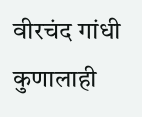वीरचंद गांधी कुणालाही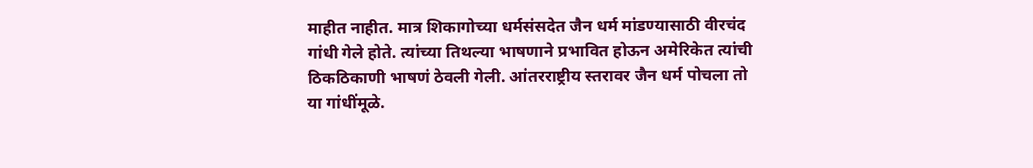माहीत नाहीत. मात्र शिकागोच्या धर्मसंसदेत जैन धर्म मांडण्यासाठी वीरचंद गांधी गेले होते. त्यांच्या तिथल्या भाषणाने प्रभावित होऊन अमेरिकेत त्यांची ठिकठिकाणी भाषणं ठेवली गेली. आंतरराष्ट्रीय स्तरावर जैन धर्म पोचला तो या गांधींमूळे.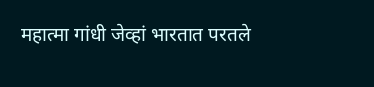महात्मा गांधी जेव्हां भारतात परतले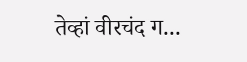तेव्हां वीरचंद ग...